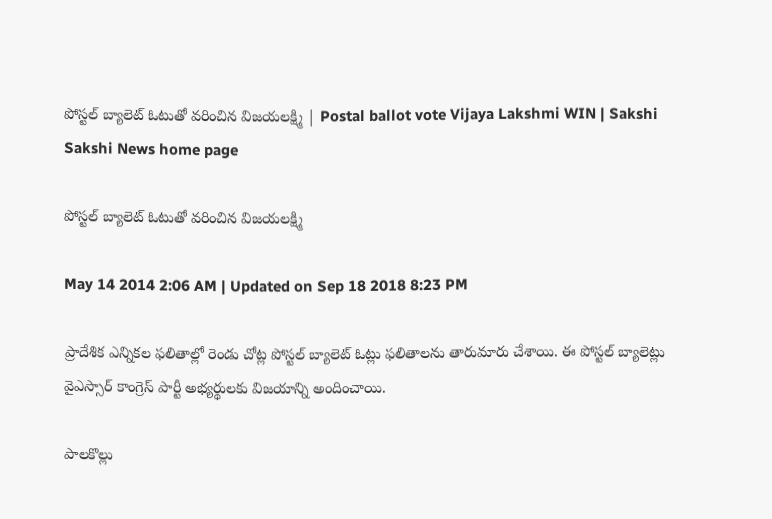పోస్టల్ బ్యాలెట్ ఓటుతో వరించిన విజయలక్ష్మి | Postal ballot vote Vijaya Lakshmi WIN | Sakshi
Sakshi News home page

పోస్టల్ బ్యాలెట్ ఓటుతో వరించిన విజయలక్ష్మి

May 14 2014 2:06 AM | Updated on Sep 18 2018 8:23 PM

ప్రాదేశిక ఎన్నికల ఫలితాల్లో రెండు చోట్ల పోస్టల్ బ్యాలెట్ ఓట్లు ఫలితాలను తారుమారు చేశాయి. ఈ పోస్టల్ బ్యాలెట్లు వైఎస్సార్ కాంగ్రెస్ పార్టీ అభ్యర్థులకు విజయాన్ని అందించాయి.

పాలకొల్లు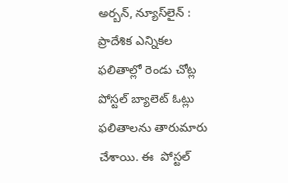అర్బన్, న్యూస్‌లైన్ : ప్రాదేశిక ఎన్నికల ఫలితాల్లో రెండు చోట్ల పోస్టల్ బ్యాలెట్ ఓట్లు ఫలితాలను తారుమారు చేశాయి. ఈ  పోస్టల్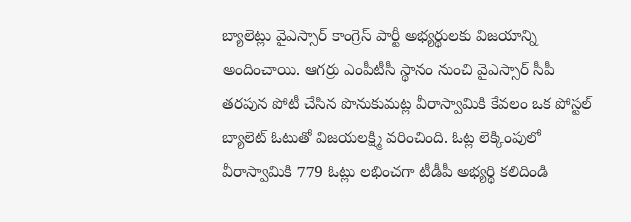బ్యాలెట్లు వైఎస్సార్ కాంగ్రెస్ పార్టీ అభ్యర్థులకు విజయాన్ని అందించాయి. ఆగర్రు ఎంపీటీసీ స్థానం నుంచి వైఎస్సార్ సీపీ తరపున పోటీ చేసిన పొనుకుమట్ల వీరాస్వామికి కేవలం ఒక పోస్టల్ బ్యాలెట్ ఓటుతో విజయలక్ష్మి వరించింది. ఓట్ల లెక్కింపులో వీరాస్వామికి 779 ఓట్లు లభించగా టీడీపీ అభ్యర్థి కలిదిండి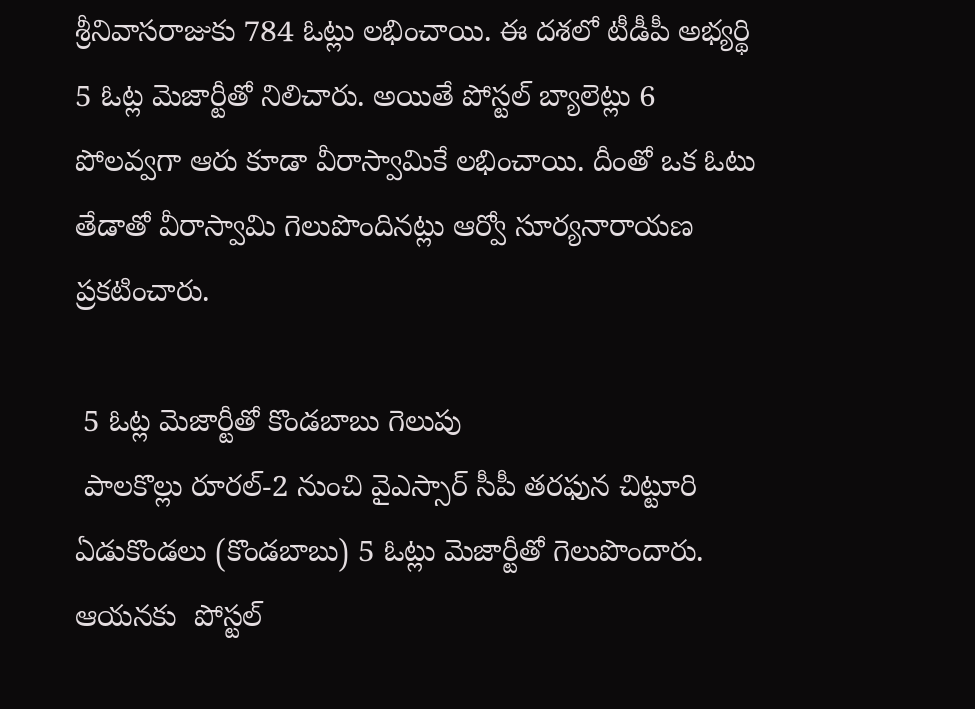శ్రీనివాసరాజుకు 784 ఓట్లు లభించాయి. ఈ దశలో టీడీపీ అభ్యర్థి 5 ఓట్ల మెజార్టీతో నిలిచారు. అయితే పోస్టల్ బ్యాలెట్లు 6 పోలవ్వగా ఆరు కూడా వీరాస్వామికే లభించాయి. దీంతో ఒక ఓటు తేడాతో వీరాస్వామి గెలుపొందినట్లు ఆర్వో సూర్యనారాయణ ప్రకటించారు.

 5 ఓట్ల మెజార్టీతో కొండబాబు గెలుపు
 పాలకొల్లు రూరల్-2 నుంచి వైఎస్సార్ సీపీ తరఫున చిట్టూరి ఏడుకొండలు (కొండబాబు) 5 ఓట్లు మెజార్టీతో గెలుపొందారు. ఆయనకు  పోస్టల్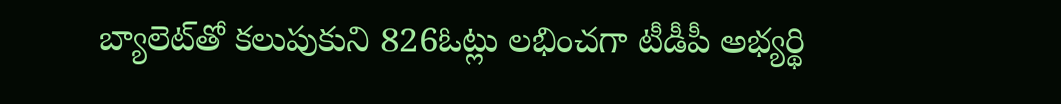బ్యాలెట్‌తో కలుపుకుని 826ఓట్లు లభించగా టీడీపీ అభ్యర్థి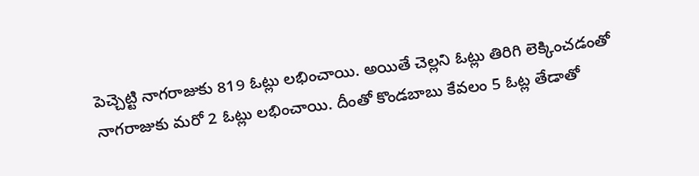పెచ్చెట్టి నాగరాజుకు 819 ఓట్లు లభించాయి. అయితే చెల్లని ఓట్లు తిరిగి లెక్కించడంతో నాగరాజుకు మరో 2 ఓట్లు లభించాయి. దీంతో కొండబాబు కేవలం 5 ఓట్ల తేడాతో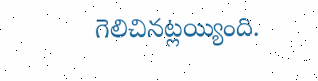గెలిచినట్లయ్యింది.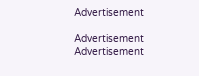Advertisement

Advertisement
Advertisement